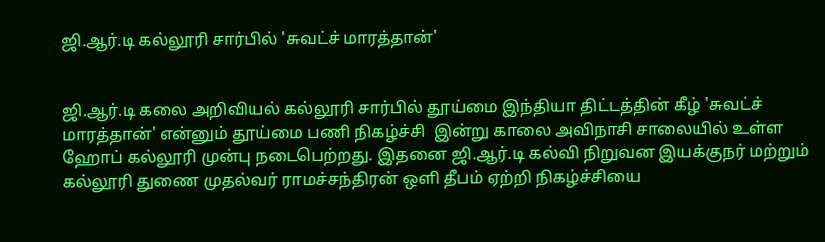ஜி.ஆர்.டி கல்லூரி சார்பில் 'சுவட்ச் மாரத்தான்'


ஜி.ஆர்.டி கலை அறிவியல் கல்லூரி சார்பில் தூய்மை இந்தியா திட்டத்தின் கீழ் 'சுவட்ச் மாரத்தான்' என்னும் தூய்மை பணி நிகழ்ச்சி  இன்று காலை அவிநாசி சாலையில் உள்ள ஹோப் கல்லூரி முன்பு நடைபெற்றது. இதனை ஜி.ஆர்.டி கல்வி நிறுவன இயக்குநர் மற்றும் கல்லூரி துணை முதல்வர் ராமச்சந்திரன் ஒளி தீபம் ஏற்றி நிகழ்ச்சியை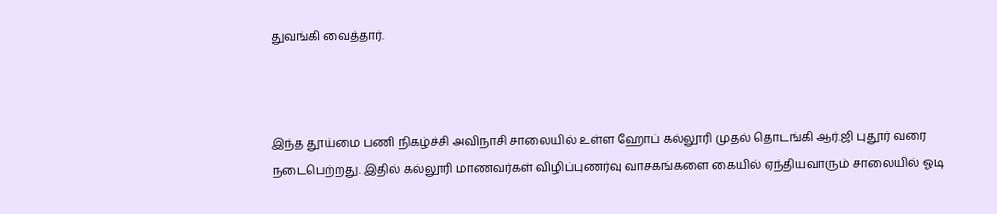துவங்கி வைத்தார்.



இந்த தூய்மை பணி நிகழ்ச்சி அவிநாசி சாலையில் உள்ள ஹோப் கல்லூரி முதல் தொடங்கி ஆர்.ஜி புதூர் வரை நடைபெற்றது. இதில் கல்லூரி மாணவர்கள் விழிப்புணர்வு வாசகங்களை கையில் ஏந்தியவாரும் சாலையில் ஓடி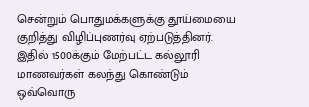சென்றும் பொதுமக்களுக்கு தூய்மையை குறித்து விழிப்புணர்வு ஏற்படுத்தினர். இதில் 1500க்கும் மேற்பட்ட கல்லூரி மாணவர்கள் கலந்து கொண்டும் ஒவ்வொரு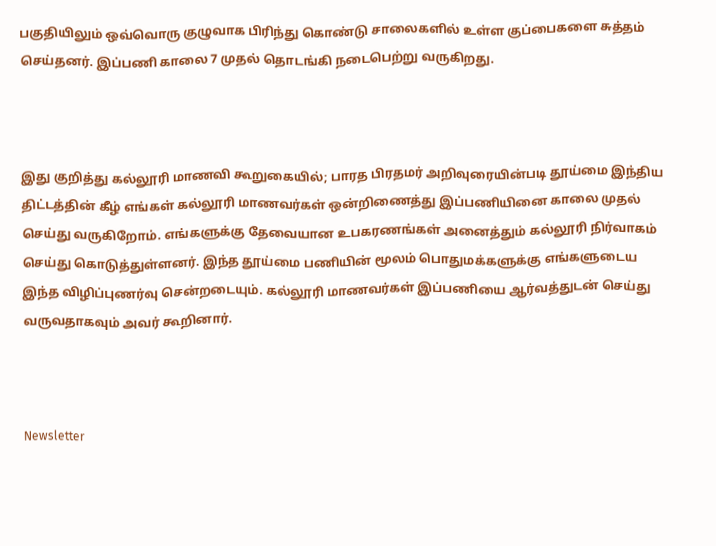பகுதியிலும் ஒவ்வொரு குழுவாக பிரிந்து கொண்டு சாலைகளில் உள்ள குப்பைகளை சுத்தம் செய்தனர். இப்பணி காலை 7 முதல் தொடங்கி நடைபெற்று வருகிறது.



இது குறித்து கல்லூரி மாணவி கூறுகையில்; பாரத பிரதமர் அறிவுரையின்படி தூய்மை இந்திய திட்டத்தின் கீழ் எங்கள் கல்லூரி மாணவர்கள் ஒன்றிணைத்து இப்பணியினை காலை முதல் செய்து வருகிறோம். எங்களுக்கு தேவையான உபகரணங்கள் அனைத்தும் கல்லூரி நிர்வாகம் செய்து கொடுத்துள்ளனர். இந்த தூய்மை பணியின் மூலம் பொதுமக்களுக்கு எங்களுடைய இந்த விழிப்புணர்வு சென்றடையும். கல்லூரி மாணவர்கள் இப்பணியை ஆர்வத்துடன் செய்து வருவதாகவும் அவர் கூறினார்.



Newsletter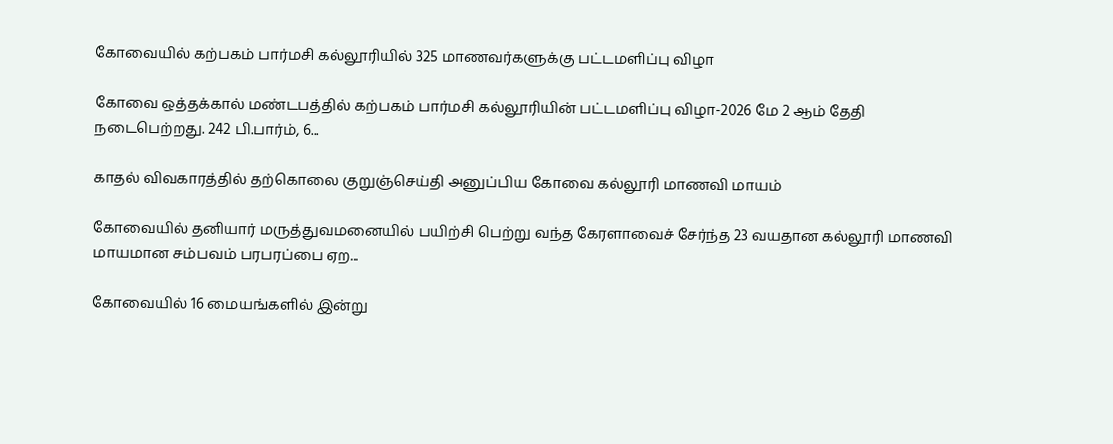கோவையில் கற்பகம் பார்மசி கல்லூரியில் 325 மாணவர்களுக்கு பட்டமளிப்பு விழா

கோவை ஒத்தக்கால் மண்டபத்தில் கற்பகம் பார்மசி கல்லூரியின் பட்டமளிப்பு விழா-2026 மே 2 ஆம் தேதி நடைபெற்றது. 242 பி.பார்ம், 6...

காதல் விவகாரத்தில் தற்கொலை குறுஞ்செய்தி அனுப்பிய கோவை கல்லூரி மாணவி மாயம்

கோவையில் தனியார் மருத்துவமனையில் பயிற்சி பெற்று வந்த கேரளாவைச் சேர்ந்த 23 வயதான கல்லூரி மாணவி மாயமான சம்பவம் பரபரப்பை ஏற...

கோவையில் 16 மையங்களில் இன்று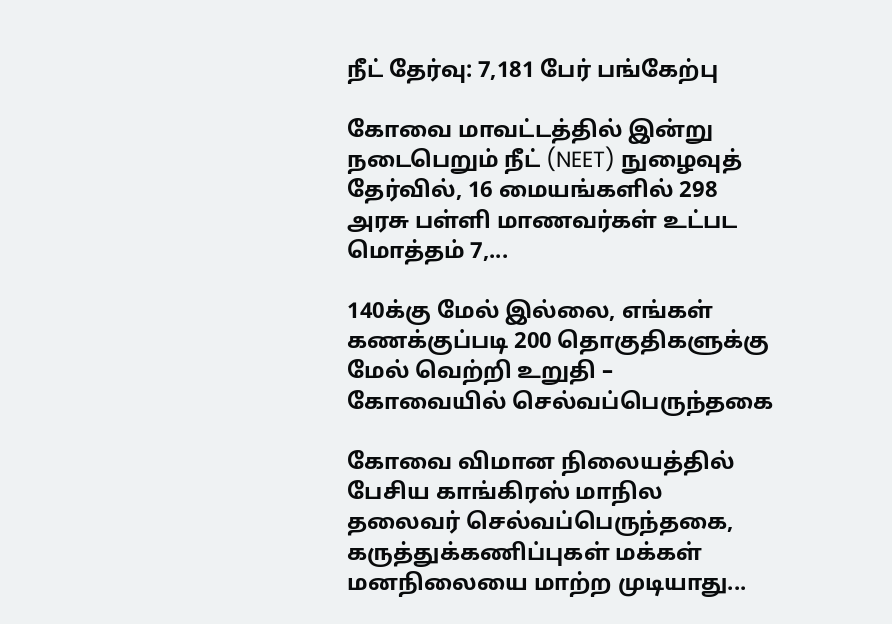நீட் தேர்வு: 7,181 பேர் பங்கேற்பு

கோவை மாவட்டத்தில் இன்று நடைபெறும் நீட் (NEET) நுழைவுத் தேர்வில், 16 மையங்களில் 298 அரசு பள்ளி மாணவர்கள் உட்பட மொத்தம் 7,...

140க்கு மேல் இல்லை, எங்கள் கணக்குப்படி 200 தொகுதிகளுக்கு மேல் வெற்றி உறுதி – கோவையில் செல்வப்பெருந்தகை

கோவை விமான நிலையத்தில் பேசிய காங்கிரஸ் மாநில தலைவர் செல்வப்பெருந்தகை, கருத்துக்கணிப்புகள் மக்கள் மனநிலையை மாற்ற முடியாது...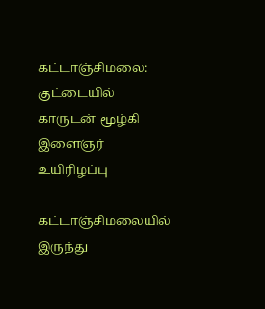கட்டாஞ்சிமலை: குட்டையில் காருடன் மூழ்கி இளைஞர் உயிரிழப்பு

கட்டாஞ்சிமலையில் இருந்து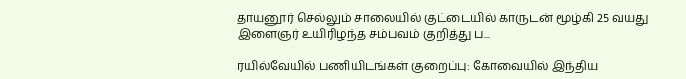தாயனூர் செல்லும் சாலையில் குட்டையில் காருடன் மூழ்கி 25 வயது இளைஞர் உயிரிழந்த சம்பவம் குறித்து ப...

ரயில்வேயில் பணியிடங்கள் குறைப்பு: கோவையில் இந்திய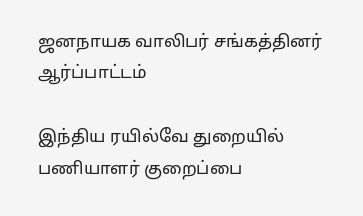ஜனநாயக வாலிபர் சங்கத்தினர் ஆர்ப்பாட்டம்

இந்திய ரயில்வே துறையில் பணியாளர் குறைப்பை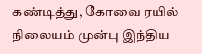கண்டித்து, கோவை ரயில் நிலையம் முன்பு இந்திய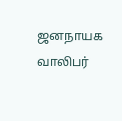ஜனநாயக வாலிபர்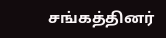சங்கத்தினர்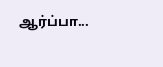ஆர்ப்பா...